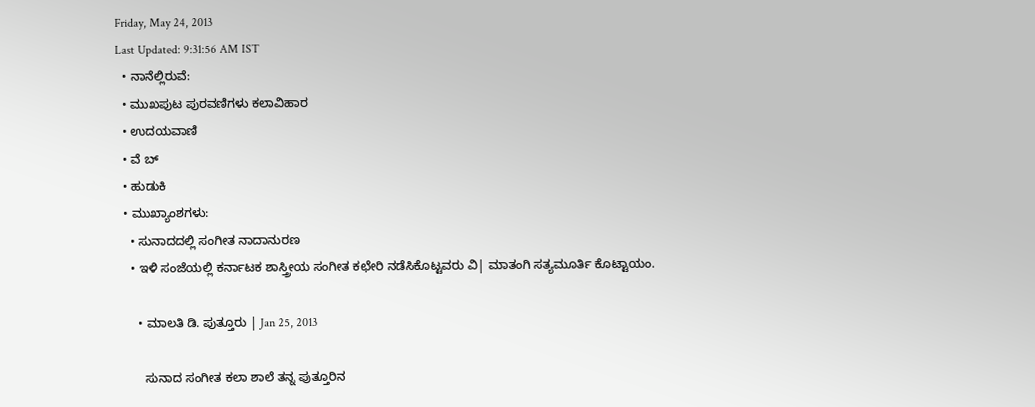Friday, May 24, 2013
Last Updated: 9:31:56 AM IST
  • ನಾನೆಲ್ಲಿರುವೆ:
  • ಮುಖಪುಟ ಪುರವಣಿಗಳು ಕಲಾವಿಹಾರ
  • ಉದಯವಾಣಿ
  • ವೆ ಬ್
  • ಹುಡುಕಿ
  • ಮುಖ್ಯಾಂಶಗಳು:
    • ಸುನಾದದಲ್ಲಿ ಸಂಗೀತ ನಾದಾನುರಣ
    • ಇಳಿ ಸಂಜೆಯಲ್ಲಿ ಕರ್ನಾಟಕ ಶಾಸ್ತ್ರೀಯ ಸಂಗೀತ ಕಛೇರಿ ನಡೆಸಿಕೊಟ್ಟವರು ವಿ| ಮಾತಂಗಿ ಸತ್ಯಮೂರ್ತಿ ಕೊಟ್ಟಾಯಂ.

      • ಮಾಲತಿ ಡಿ. ಪುತ್ತೂರು | Jan 25, 2013

        ಸುನಾದ ಸಂಗೀತ ಕಲಾ ಶಾಲೆ ತನ್ನ ಪುತ್ತೂರಿನ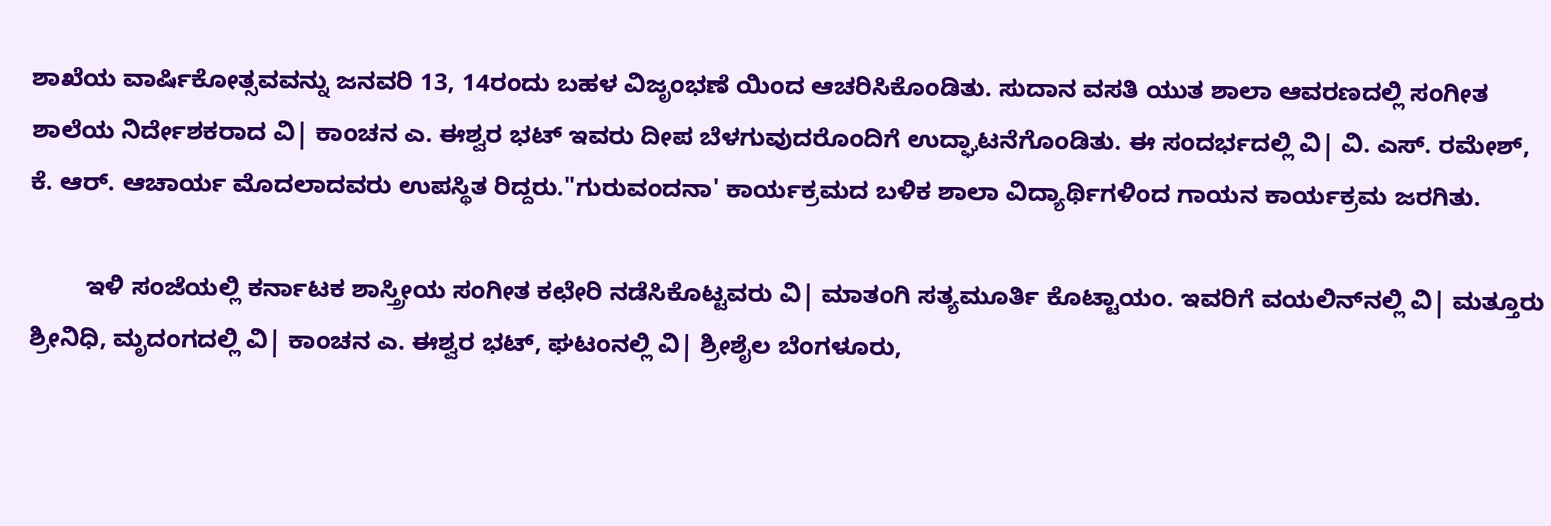ಶಾಖೆಯ ವಾರ್ಷಿಕೋತ್ಸವವನ್ನು ಜನವರಿ 13, 14ರಂದು ಬಹಳ ವಿಜೃಂಭಣೆ ಯಿಂದ ಆಚರಿಸಿಕೊಂಡಿತು. ಸುದಾನ ವಸತಿ ಯುತ ಶಾಲಾ ಆವರಣದಲ್ಲಿ ಸಂಗೀತ ಶಾಲೆಯ ನಿರ್ದೇಶಕರಾದ ವಿ| ಕಾಂಚನ ಎ. ಈಶ್ವರ ಭಟ್‌ ಇವರು ದೀಪ ಬೆಳಗುವುದರೊಂದಿಗೆ ಉದ್ಘಾಟನೆಗೊಂಡಿತು. ಈ ಸಂದರ್ಭದಲ್ಲಿ ವಿ| ವಿ. ಎಸ್‌. ರಮೇಶ್‌, ಕೆ. ಆರ್‌. ಆಚಾರ್ಯ ಮೊದಲಾದವರು ಉಪಸ್ಥಿತ ರಿದ್ದರು."ಗುರುವಂದನಾ' ಕಾರ್ಯಕ್ರಮದ ಬಳಿಕ ಶಾಲಾ ವಿದ್ಯಾರ್ಥಿಗಳಿಂದ ಗಾಯನ ಕಾರ್ಯಕ್ರಮ ಜರಗಿತು.

        ಇಳಿ ಸಂಜೆಯಲ್ಲಿ ಕರ್ನಾಟಕ ಶಾಸ್ತ್ರೀಯ ಸಂಗೀತ ಕಛೇರಿ ನಡೆಸಿಕೊಟ್ಟವರು ವಿ| ಮಾತಂಗಿ ಸತ್ಯಮೂರ್ತಿ ಕೊಟ್ಟಾಯಂ. ಇವರಿಗೆ ವಯಲಿನ್‌ನಲ್ಲಿ ವಿ| ಮತ್ತೂರು ಶ್ರೀನಿಧಿ, ಮೃದಂಗದಲ್ಲಿ ವಿ| ಕಾಂಚನ ಎ. ಈಶ್ವರ ಭಟ್‌, ಘಟಂನಲ್ಲಿ ವಿ| ಶ್ರೀಶೈಲ ಬೆಂಗಳೂರು,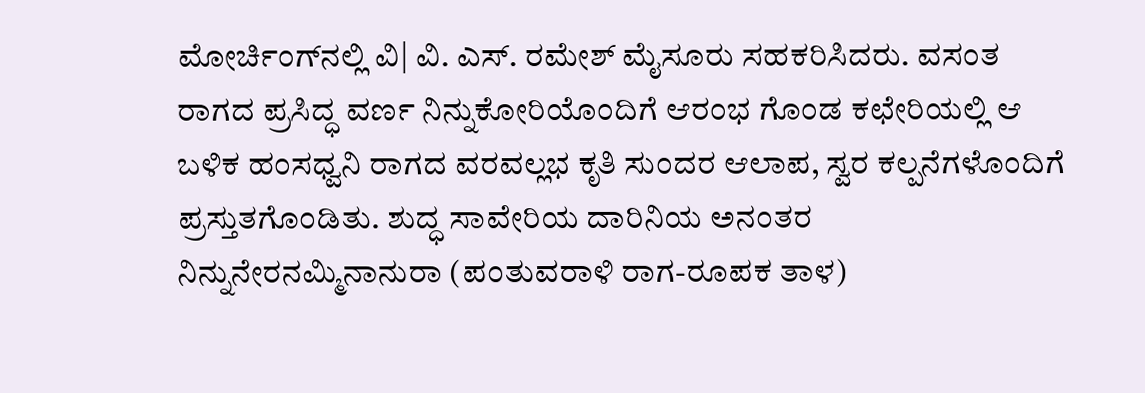ಮೋರ್ಚಿಂಗ್‌ನಲ್ಲಿ ವಿ| ವಿ. ಎಸ್‌. ರಮೇಶ್‌ ಮೈಸೂರು ಸಹಕರಿಸಿದರು. ವಸಂತ ರಾಗದ ಪ್ರಸಿದ್ಧ ವರ್ಣ ನಿನ್ನುಕೋರಿಯೊಂದಿಗೆ ಆರಂಭ ಗೊಂಡ ಕಛೇರಿಯಲ್ಲಿ ಆ ಬಳಿಕ ಹಂಸಧ್ವನಿ ರಾಗದ ವರವಲ್ಲಭ ಕೃತಿ ಸುಂದರ ಆಲಾಪ, ಸ್ವರ ಕಲ್ಪನೆಗಳೊಂದಿಗೆ ಪ್ರಸ್ತುತಗೊಂಡಿತು. ಶುದ್ಧ ಸಾವೇರಿಯ ದಾರಿನಿಯ ಅನಂತರ ನಿನ್ನುನೇರನಮ್ಮಿನಾನುರಾ (ಪಂತುವರಾಳಿ ರಾಗ-ರೂಪಕ ತಾಳ)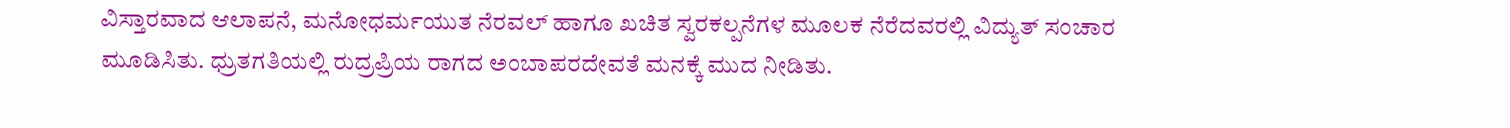ವಿಸ್ತಾರವಾದ ಆಲಾಪನೆ, ಮನೋಧರ್ಮಯುತ ನೆರವಲ್‌ ಹಾಗೂ ಖಚಿತ ಸ್ವರಕಲ್ಪನೆಗಳ ಮೂಲಕ ನೆರೆದವರಲ್ಲಿ ವಿದ್ಯುತ್‌ ಸಂಚಾರ ಮೂಡಿಸಿತು. ಧ್ರುತಗತಿಯಲ್ಲಿ ರುದ್ರಪ್ರಿಯ ರಾಗದ ಅಂಬಾಪರದೇವತೆ ಮನಕ್ಕೆ ಮುದ ನೀಡಿತು.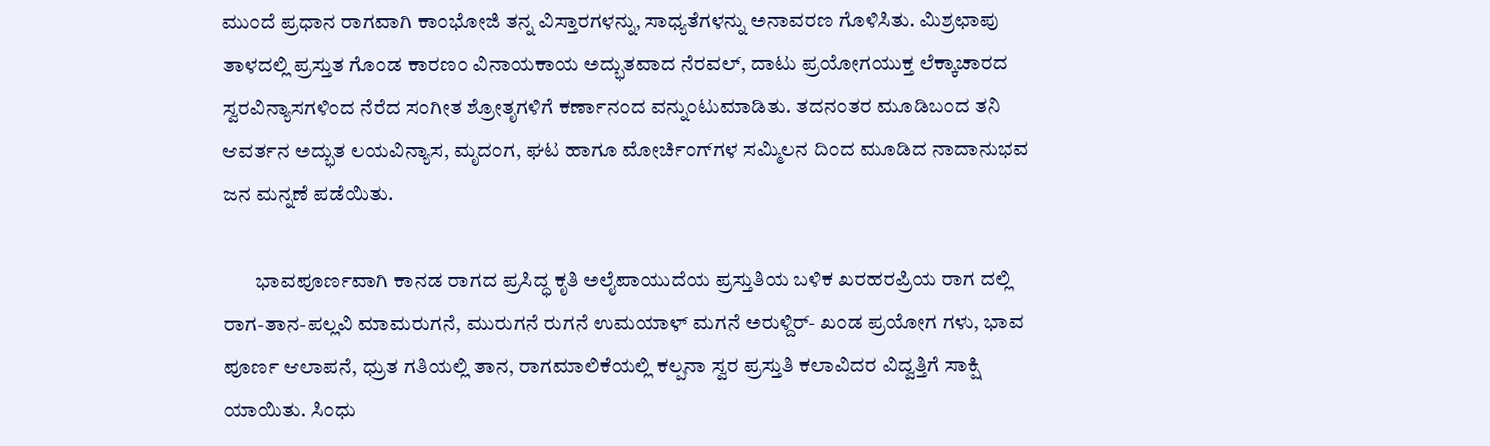ಮುಂದೆ ಪ್ರಧಾನ ರಾಗವಾಗಿ ಕಾಂಭೋಜಿ ತನ್ನ ವಿಸ್ತಾರಗಳನ್ನು, ಸಾಧ್ಯತೆಗಳನ್ನು ಅನಾವರಣ ಗೊಳಿಸಿತು. ಮಿಶ್ರಛಾಪು ತಾಳದಲ್ಲಿ ಪ್ರಸ್ತುತ ಗೊಂಡ ಕಾರಣಂ ವಿನಾಯಕಾಯ ಅದ್ಭುತವಾದ ನೆರವಲ್‌, ದಾಟು ಪ್ರಯೋಗಯುಕ್ತ ಲೆಕ್ಕಾಚಾರದ ಸ್ವರವಿನ್ಯಾಸಗಳಿಂದ ನೆರೆದ ಸಂಗೀತ ಶ್ರೋತೃಗಳಿಗೆ ಕರ್ಣಾನಂದ ವನ್ನುಂಟುಮಾಡಿತು. ತದನಂತರ ಮೂಡಿಬಂದ ತನಿ ಆವರ್ತನ ಅದ್ಭುತ ಲಯವಿನ್ಯಾಸ, ಮೃದಂಗ, ಘಟ ಹಾಗೂ ಮೋರ್ಚಿಂಗ್‌ಗಳ ಸಮ್ಮಿಲನ ದಿಂದ ಮೂಡಿದ ನಾದಾನುಭವ ಜನ ಮನ್ನಣೆ ಪಡೆಯಿತು.

        ಭಾವಪೂರ್ಣವಾಗಿ ಕಾನಡ ರಾಗದ ಪ್ರಸಿದ್ಧ ಕೃತಿ ಅಲೈಪಾಯುದೆಯ ಪ್ರಸ್ತುತಿಯ ಬಳಿಕ ಖರಹರಪ್ರಿಯ ರಾಗ ದಲ್ಲಿ ರಾಗ-ತಾನ-ಪಲ್ಲವಿ ಮಾಮರುಗನೆ, ಮುರುಗನೆ ರುಗನೆ ಉಮಯಾಳ್‌ ಮಗನೆ ಅರುಳ್ದಿರ್‌- ಖಂಡ ಪ್ರಯೋಗ ಗಳು, ಭಾವ ಪೂರ್ಣ ಆಲಾಪನೆ, ಧ್ರುತ ಗತಿಯಲ್ಲಿ ತಾನ, ರಾಗಮಾಲಿಕೆಯಲ್ಲಿ ಕಲ್ಪನಾ ಸ್ವರ ಪ್ರಸ್ತುತಿ ಕಲಾವಿದರ ವಿದ್ವತ್ತಿಗೆ ಸಾಕ್ಷಿ ಯಾಯಿತು. ಸಿಂಧು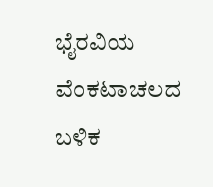ಭೈರವಿಯ ವೆಂಕಟಾಚಲದ ಬಳಿಕ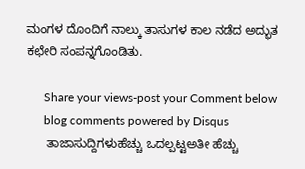ಮಂಗಳ ದೊಂದಿಗೆ ನಾಲ್ಕು ತಾಸುಗಳ ಕಾಲ ನಡೆದ ಅದ್ಭುತ ಕಛೇರಿ ಸಂಪನ್ನಗೊಂಡಿತು.

      Share your views-post your Comment below
      blog comments powered by Disqus
      ತಾಜಾಸುದ್ದಿಗಳುಹೆಚ್ಚು ಒದಲ್ಪಟ್ಟಅತೀ ಹೆಚ್ಚು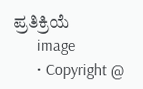ಪ್ರತಿಕ್ರಿಯೆ
      image
      • Copyright @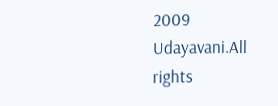2009 Udayavani.All rights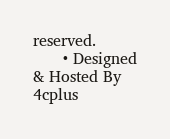reserved.
      • Designed & Hosted By 4cplus